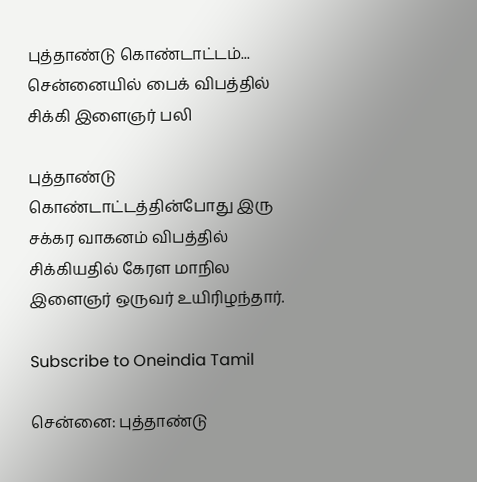புத்தாண்டு கொண்டாட்டம்... சென்னையில் பைக் விபத்தில் சிக்கி இளைஞர் பலி

புத்தாண்டு கொண்டாட்டத்தின்போது இரு சக்கர வாகனம் விபத்தில் சிக்கியதில் கேரள மாநில இளைஞர் ஒருவர் உயிரிழந்தார்.

Subscribe to Oneindia Tamil

சென்னை: புத்தாண்டு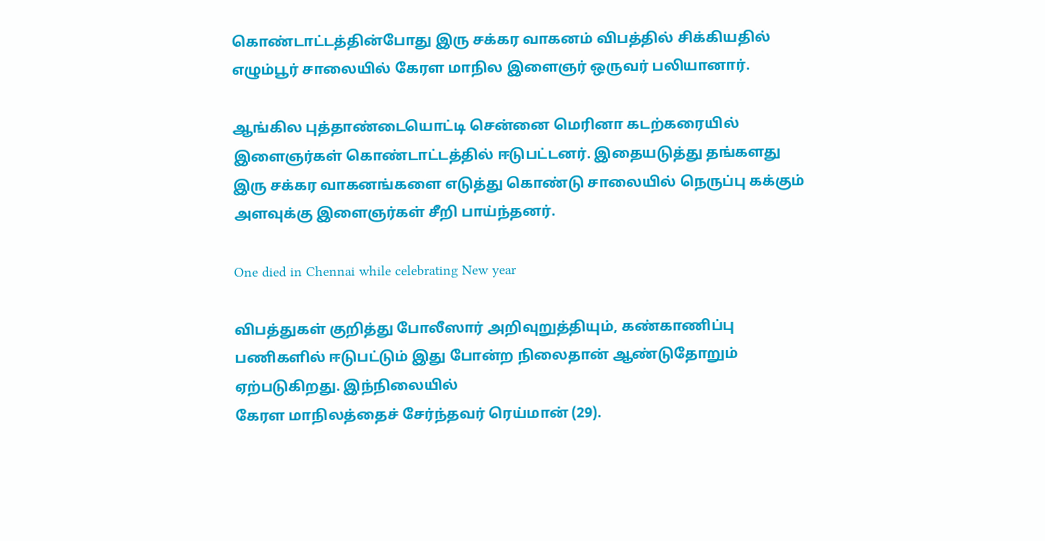கொண்டாட்டத்தின்போது இரு சக்கர வாகனம் விபத்தில் சிக்கியதில் எழும்பூர் சாலையில் கேரள மாநில இளைஞர் ஒருவர் பலியானார்.

ஆங்கில புத்தாண்டையொட்டி சென்னை மெரினா கடற்கரையில் இளைஞர்கள் கொண்டாட்டத்தில் ஈடுபட்டனர். இதையடுத்து தங்களது இரு சக்கர வாகனங்களை எடுத்து கொண்டு சாலையில் நெருப்பு கக்கும் அளவுக்கு இளைஞர்கள் சீறி பாய்ந்தனர்.

One died in Chennai while celebrating New year

விபத்துகள் குறித்து போலீஸார் அறிவுறுத்தியும், கண்காணிப்பு பணிகளில் ஈடுபட்டும் இது போன்ற நிலைதான் ஆண்டுதோறும் ஏற்படுகிறது. இந்நிலையில்
கேரள மாநிலத்தைச் சேர்ந்தவர் ரெய்மான் (29).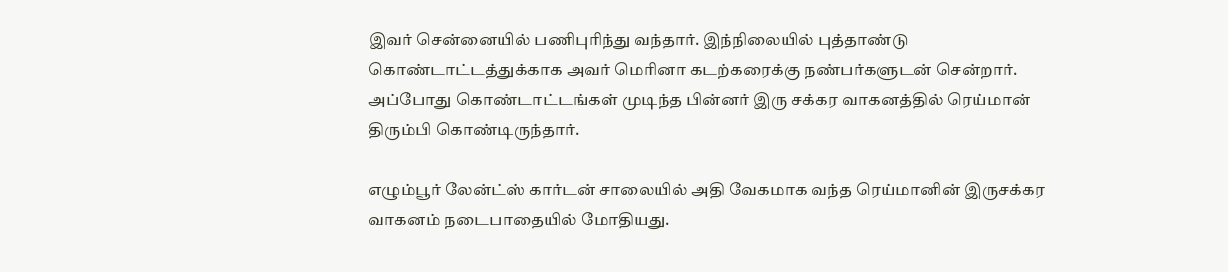இவர் சென்னையில் பணிபுரிந்து வந்தார். இந்நிலையில் புத்தாண்டு கொண்டாட்டத்துக்காக அவர் மெரினா கடற்கரைக்கு நண்பர்களுடன் சென்றார். அப்போது கொண்டாட்டங்கள் முடிந்த பின்னர் இரு சக்கர வாகனத்தில் ரெய்மான் திரும்பி கொண்டிருந்தார்.

எழும்பூர் லேன்ட்ஸ் கார்டன் சாலையில் அதி வேகமாக வந்த ரெய்மானின் இருசக்கர வாகனம் நடைபாதையில் மோதியது.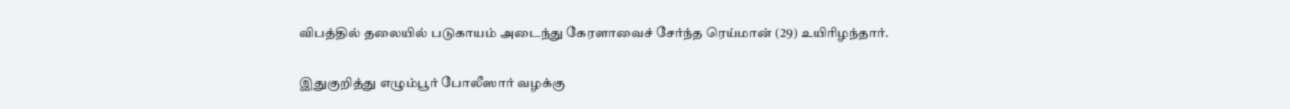விபத்தில் தலையில் படுகாயம் அடைந்து கேரளாவைச் சேர்ந்த ரெய்மான் (29) உயிரிழந்தார்.

இதுகுறித்து எழும்பூர் போலீஸார் வழக்கு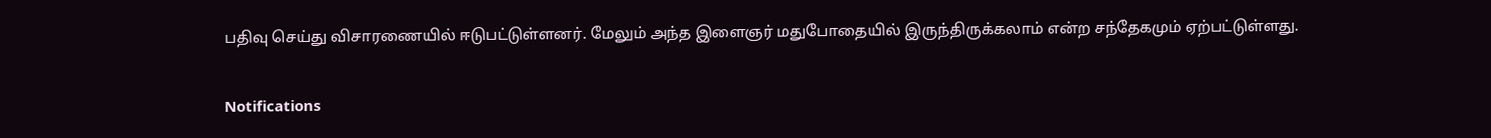பதிவு செய்து விசாரணையில் ஈடுபட்டுள்ளனர். மேலும் அந்த இளைஞர் மதுபோதையில் இருந்திருக்கலாம் என்ற சந்தேகமும் ஏற்பட்டுள்ளது.

Notifications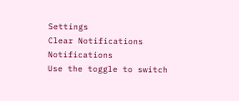Settings
Clear Notifications
Notifications
Use the toggle to switch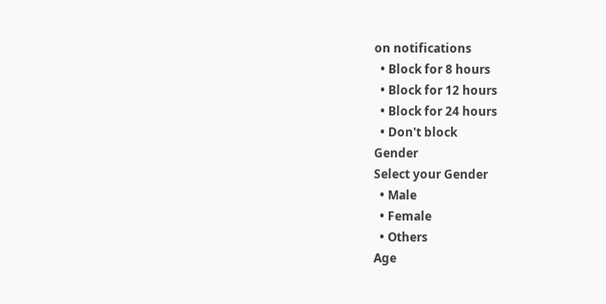on notifications
  • Block for 8 hours
  • Block for 12 hours
  • Block for 24 hours
  • Don't block
Gender
Select your Gender
  • Male
  • Female
  • Others
Age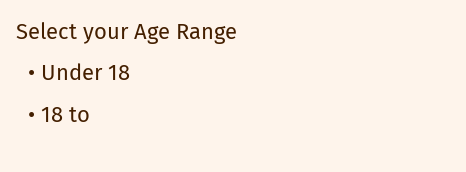Select your Age Range
  • Under 18
  • 18 to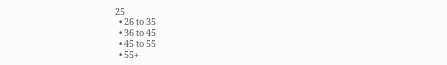25
  • 26 to 35
  • 36 to 45
  • 45 to 55
  • 55+